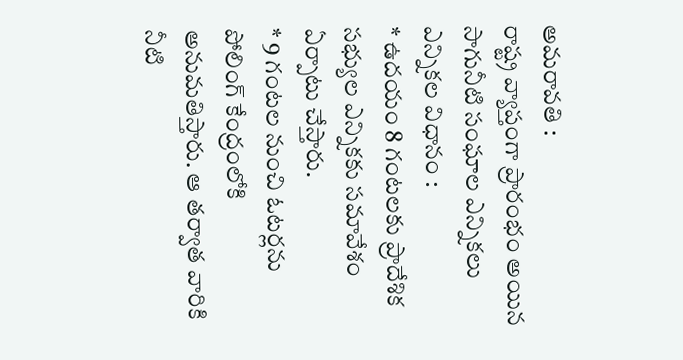అమరావతి :
రాష్ట్ర వ్యాప్తంగా ప్రారంభం అయిన సాగునీటి సంఘాల ఎన్నికలు
ఎన్నికల విధానం :
* ఉదయం 8 గంటలకు ప్రాదేశిక సభ్యుల ఎన్నికకు సమావేశం ఏర్పాటు చేస్తారు.
* 9 గంటల నుంచి ఓటర్లను పోలింగ్ కేంద్రంలోకి అనుమతిస్తారు. ఆ తర్వాత వారికి నీటి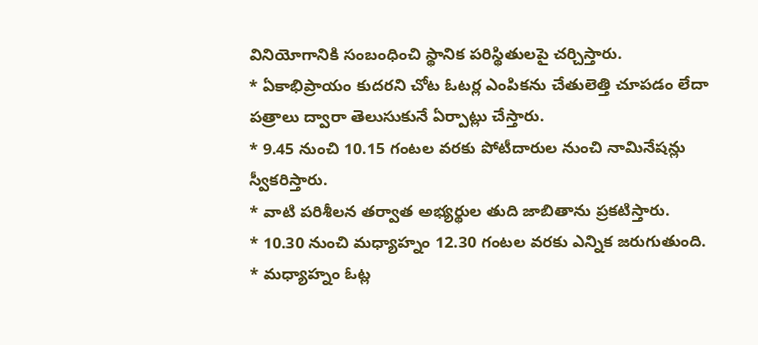వినియోగానికి సంబంధించి స్థానిక పరిస్థితులపై చర్చిస్తారు.
* ఏకాభిప్రాయం కుదరని చోట ఓటర్ల ఎంపికను చేతులెత్తి చూపడం లేదా పత్రాలు ద్వారా తెలుసుకునే ఏర్పాట్లు చేస్తారు.
* 9.45 నుంచి 10.15 గంటల వరకు పోటీదారుల నుంచి నామినేషన్లు స్వీకరిస్తారు.
* వాటి పరిశీలన తర్వాత అభ్యర్థుల తుది జాబితాను ప్రకటిస్తారు.
* 10.30 నుంచి మధ్యాహ్నం 12.30 గంటల వరకు ఎన్నిక జరుగుతుంది.
* మధ్యాహ్నం ఓట్ల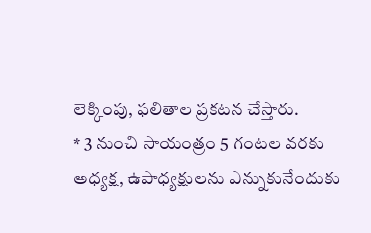లెక్కింపు, ఫలితాల ప్రకటన చేస్తారు.
* 3 నుంచి సాయంత్రం 5 గంటల వరకు అధ్యక్ష, ఉపాధ్యక్షులను ఎన్నుకునేందుకు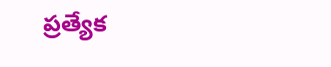ప్రత్యేక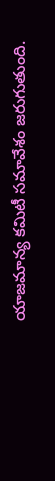యాజమాన్య కమిటీ సమావేశం జరుగుతుంది.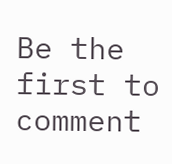Be the first to comment